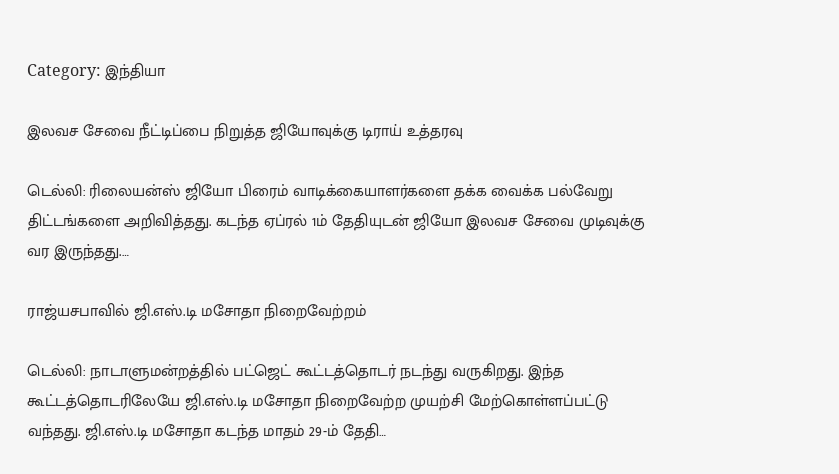Category: இந்தியா

இலவச சேவை நீட்டிப்பை நிறுத்த ஜியோவுக்கு டிராய் உத்தரவு

டெல்லி: ரிலையன்ஸ் ஜியோ பிரைம் வாடிக்கையாளர்களை தக்க வைக்க பல்வேறு திட்டங்களை அறிவித்தது. கடந்த ஏப்ரல் 1ம் தேதியுடன் ஜியோ இலவச சேவை முடிவுக்கு வர இருந்தது.…

ராஜ்யசபாவில் ஜி.எஸ்.டி மசோதா நிறைவேற்றம்

டெல்லி: நாடாளுமன்றத்தில் பட்ஜெட் கூட்டத்தொடர் நடந்து வருகிறது. இந்த கூட்டத்தொடரிலேயே ஜி.எஸ்.டி மசோதா நிறைவேற்ற முயற்சி மேற்கொள்ளப்பட்டு வந்தது. ஜி.எஸ்.டி மசோதா கடந்த மாதம் 29-ம் தேதி…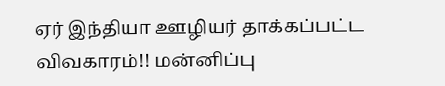ஏர் இந்தியா ஊழியர் தாக்கப்பட்ட விவகாரம்!! மன்னிப்பு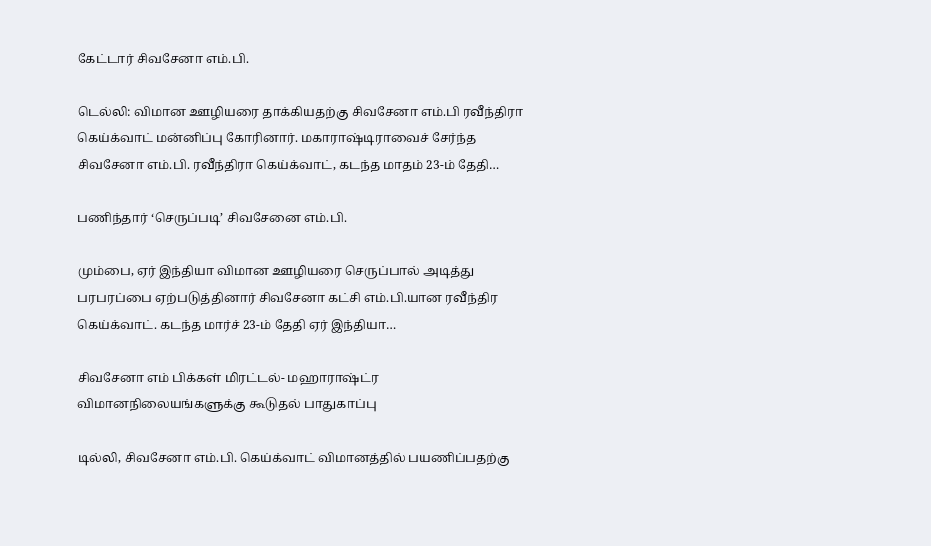கேட்டார் சிவசேனா எம்.பி.

டெல்லி: விமான ஊழியரை தாக்கியதற்கு சிவசேனா எம்.பி ரவீந்திரா கெய்க்வாட் மன்னிப்பு கோரினார். மகாராஷ்டிராவைச் சேர்ந்த சிவசேனா எம்.பி. ரவீந்திரா கெய்க்வாட், கடந்த மாதம் 23-ம் தேதி…

பணிந்தார் ‘செருப்படி’ சிவசேனை எம்.பி.

மும்பை, ஏர் இந்தியா விமான ஊழியரை செருப்பால் அடித்து பரபரப்பை ஏற்படுத்தினார் சிவசேனா கட்சி எம்.பி.யான ரவீந்திர கெய்க்வாட். கடந்த மார்ச் 23-ம் தேதி ஏர் இந்தியா…

சிவசேனா எம் பிக்கள் மிரட்டல்- மஹாராஷ்ட்ர விமானநிலையங்களுக்கு கூடுதல் பாதுகாப்பு

டில்லி, சிவசேனா எம்.பி. கெய்க்வாட் விமானத்தில் பயணிப்பதற்கு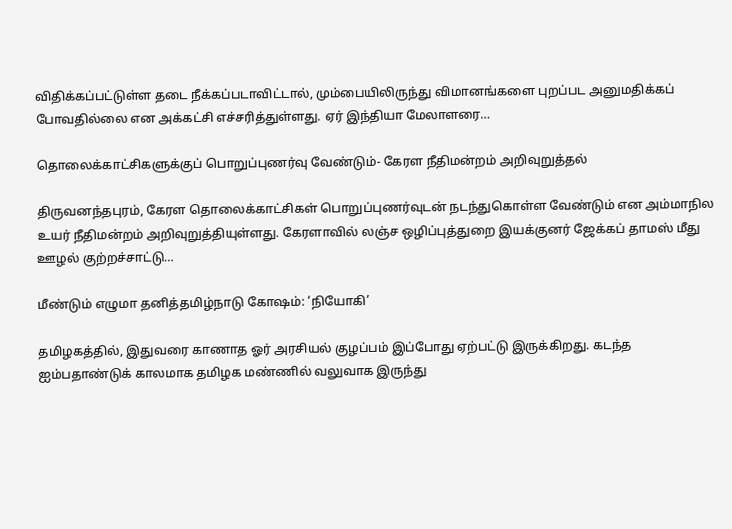விதிக்கப்பட்டுள்ள தடை நீக்கப்படாவிட்டால், மும்பையிலிருந்து விமானங்களை புறப்பட அனுமதிக்கப் போவதில்லை என அக்கட்சி எச்சரித்துள்ளது. ஏர் இந்தியா மேலாளரை…

தொலைக்காட்சிகளுக்குப் பொறுப்புணர்வு வேண்டும்- கேரள நீதிமன்றம் அறிவுறுத்தல்

திருவனந்தபுரம், கேரள தொலைக்காட்சிகள் பொறுப்புணர்வுடன் நடந்துகொள்ள வேண்டும் என அம்மாநில உயர் நீதிமன்றம் அறிவுறுத்தியுள்ளது. கேரளாவில் லஞ்ச ஒழிப்புத்துறை இயக்குனர் ஜேக்கப் தாமஸ் மீது ஊழல் குற்றச்சாட்டு…

மீண்டும் எழுமா தனித்தமிழ்நாடு கோஷம்: ‘நியோகி’

தமிழகத்தில், இதுவரை காணாத ஓர் அரசியல் குழப்பம் இப்போது ஏற்பட்டு இருக்கிறது. கடந்த ஐம்பதாண்டுக் காலமாக தமிழக மண்ணில் வலுவாக இருந்து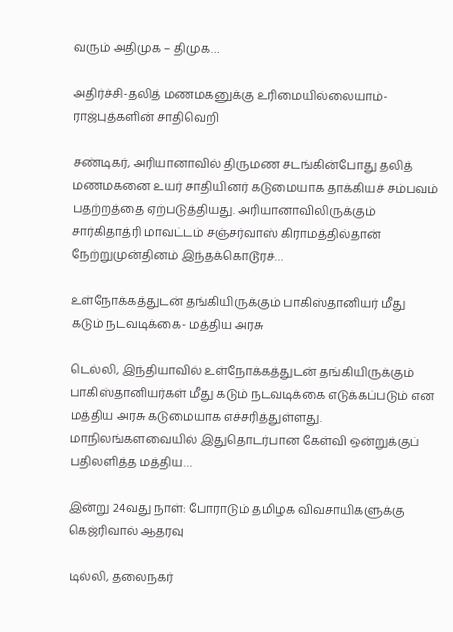வரும் அதிமுக – திமுக…

அதிர்ச்சி-தலித் மணமகனுக்கு உரிமையில்லையாம்- ராஜ்புத்களின் சாதிவெறி

சண்டிகர், அரியானாவில் திருமண சடங்கின்போது தலித் மணமகனை உயர் சாதியினர் கடுமையாக தாக்கியச் சம்பவம் பதற்றத்தை ஏற்படுத்தியது. அரியானாவிலிருக்கும் சார்கிதாத்ரி மாவட்டம் சஞ்சர்வாஸ் கிராமத்தில்தான் நேற்றுமுன்தினம் இந்தக்கொடூரச்…

உள்நோக்கத்துடன் தங்கியிருக்கும் பாகிஸ்தானியர் மீது கடும் நடவடிக்கை- மத்திய அரசு

டெல்லி, இந்தியாவில் உள்நோக்கத்துடன் தங்கியிருக்கும் பாகிஸ்தானியர்கள் மீது கடும் நடவடிக்கை எடுக்கப்படும் என மத்திய அரசு கடுமையாக எச்சரித்துள்ளது. மாநிலங்களவையில் இதுதொடர்பான கேள்வி ஒன்றுக்குப் பதிலளித்த மத்திய…

இன்று 24வது நாள்: போராடும் தமிழக விவசாயிகளுக்கு கெஜ்ரிவால் ஆதரவு

டில்லி, தலைநகர்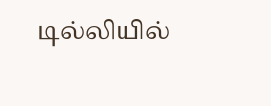டில்லியில்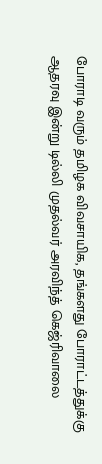போராடி வரும் தமிழக விவசாயிக, தங்களது போராட்டத்துக்கு ஆதரவு இன்று டில்லி முதல்வர் அரவிந்த் கெஜ்ரிவாலை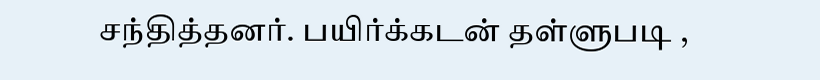சந்தித்தனர். பயிர்க்கடன் தள்ளுபடி ,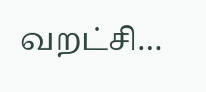வறட்சி…